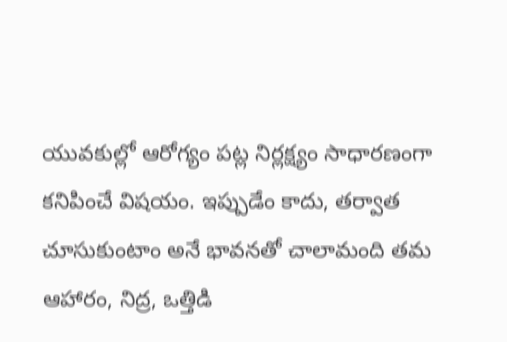యువకుల్లో ఆరోగ్యం పట్ల నిర్లక్ష్యం సాధారణంగా కనిపించే విషయం. ఇప్పుడేం కాదు, తర్వాత చూసుకుంటాం అనే భావనతో చాలామంది తమ ఆహారం, నిద్ర, ఒత్తిడి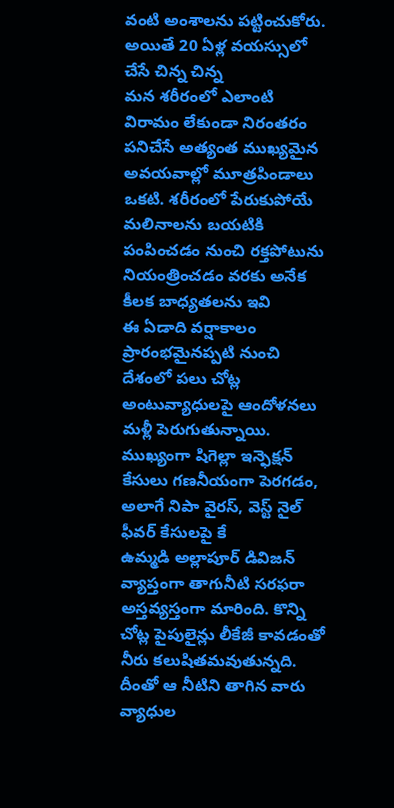వంటి అంశాలను పట్టించుకోరు. అయితే 20 ఏళ్ల వయస్సులో చేసే చిన్న చిన్న
మన శరీరంలో ఎలాంటి విరామం లేకుండా నిరంతరం పనిచేసే అత్యంత ముఖ్యమైన అవయవాల్లో మూత్రపిండాలు ఒకటి. శరీరంలో పేరుకుపోయే మలినాలను బయటికి పంపించడం నుంచి రక్తపోటును నియంత్రించడం వరకు అనేక కీలక బాధ్యతలను ఇవి
ఈ ఏడాది వర్షాకాలం ప్రారంభమైనప్పటి నుంచి దేశంలో పలు చోట్ల అంటువ్యాధులపై ఆందోళనలు మళ్లీ పెరుగుతున్నాయి. ముఖ్యంగా షిగెల్లా ఇన్ఫెక్షన్ కేసులు గణనీయంగా పెరగడం, అలాగే నిపా వైరస్, వెస్ట్ నైల్ ఫీవర్ కేసులపై కే
ఉమ్మడి అల్లాపూర్ డివిజన్ వ్యాప్తంగా తాగునీటి సరఫరా అస్తవ్యస్తంగా మారింది. కొన్ని చోట్ల పైపులైన్లు లీకేజీ కావడంతో నీరు కలుషితమవుతున్నది. దీంతో ఆ నీటిని తాగిన వారు వ్యాధుల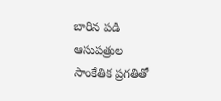బారిన పడి ఆసుపత్రుల
సాంకేతిక ప్రగతితో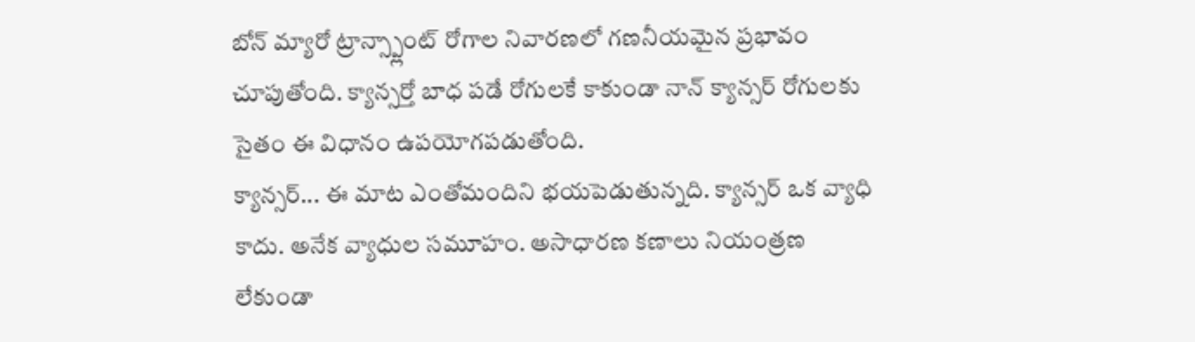బోన్ మ్యారో ట్రాన్స్ప్లాంట్ రోగాల నివారణలో గణనీయమైన ప్రభావం చూపుతోంది. క్యాన్సర్తో బాధ పడే రోగులకే కాకుండా నాన్ క్యాన్సర్ రోగులకు సైతం ఈ విధానం ఉపయోగపడుతోంది.
క్యాన్సర్... ఈ మాట ఎంతోమందిని భయపెడుతున్నది. క్యాన్సర్ ఒక వ్యాధి కాదు. అనేక వ్యాధుల సమూహం. అసాధారణ కణాలు నియంత్రణ లేకుండా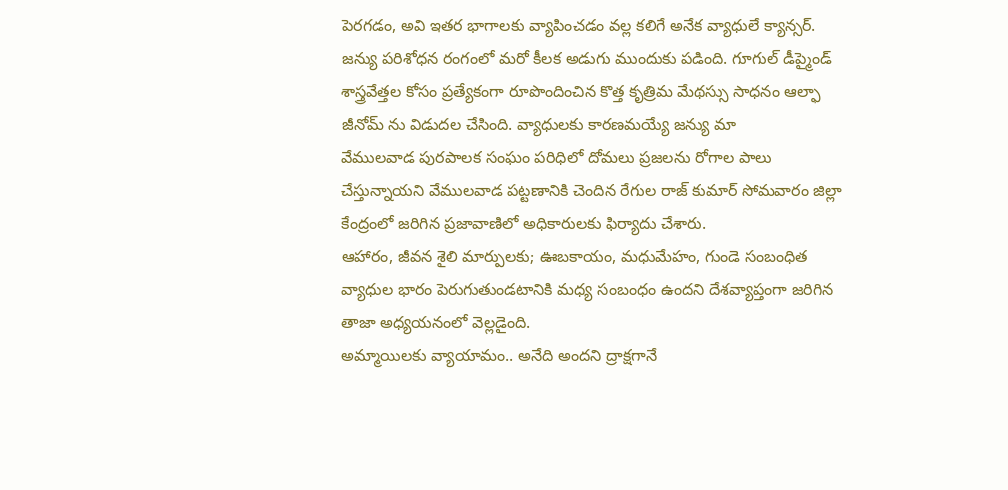పెరగడం, అవి ఇతర భాగాలకు వ్యాపించడం వల్ల కలిగే అనేక వ్యాధులే క్యాన్సర్.
జన్యు పరిశోధన రంగంలో మరో కీలక అడుగు ముందుకు పడింది. గూగుల్ డీప్మైండ్ శాస్త్రవేత్తల కోసం ప్రత్యేకంగా రూపొందించిన కొత్త కృత్రిమ మేథస్సు సాధనం ఆల్ఫా జీనోమ్ ను విడుదల చేసింది. వ్యాధులకు కారణమయ్యే జన్యు మా
వేములవాడ పురపాలక సంఘం పరిధిలో దోమలు ప్రజలను రోగాల పాలు చేస్తున్నాయని వేములవాడ పట్టణానికి చెందిన రేగుల రాజ్ కుమార్ సోమవారం జిల్లా కేంద్రంలో జరిగిన ప్రజావాణిలో అధికారులకు ఫిర్యాదు చేశారు.
ఆహారం, జీవన శైలి మార్పులకు; ఊబకాయం, మధుమేహం, గుండె సంబంధిత వ్యాధుల భారం పెరుగుతుండటానికి మధ్య సంబంధం ఉందని దేశవ్యాప్తంగా జరిగిన తాజా అధ్యయనంలో వెల్లడైంది.
అమ్మాయిలకు వ్యాయామం.. అనేది అందని ద్రాక్షగానే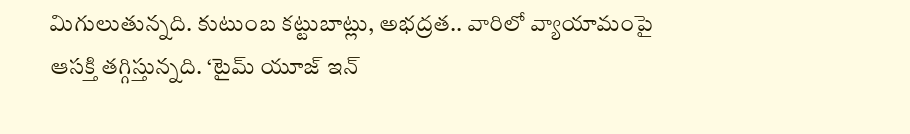మిగులుతున్నది. కుటుంబ కట్టుబాట్లు, అభద్రత.. వారిలో వ్యాయామంపై ఆసక్తి తగ్గిస్తున్నది. ‘టైమ్ యూజ్ ఇన్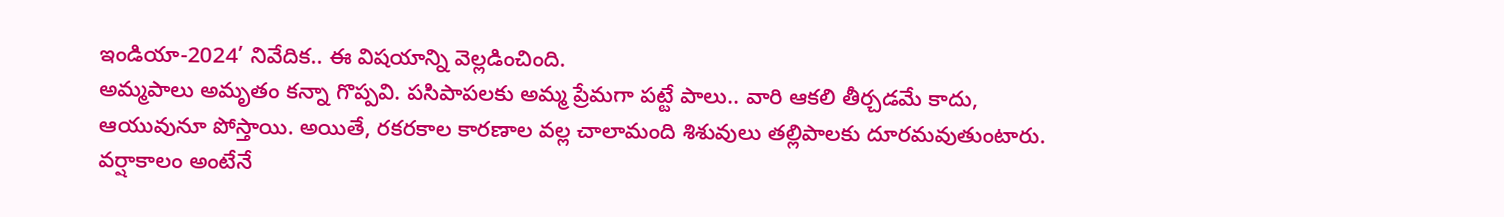ఇండియా-2024’ నివేదిక.. ఈ విషయాన్ని వెల్లడించింది.
అమ్మపాలు అమృతం కన్నా గొప్పవి. పసిపాపలకు అమ్మ ప్రేమగా పట్టే పాలు.. వారి ఆకలి తీర్చడమే కాదు, ఆయువునూ పోస్తాయి. అయితే, రకరకాల కారణాల వల్ల చాలామంది శిశువులు తల్లిపాలకు దూరమవుతుంటారు.
వర్షాకాలం అంటేనే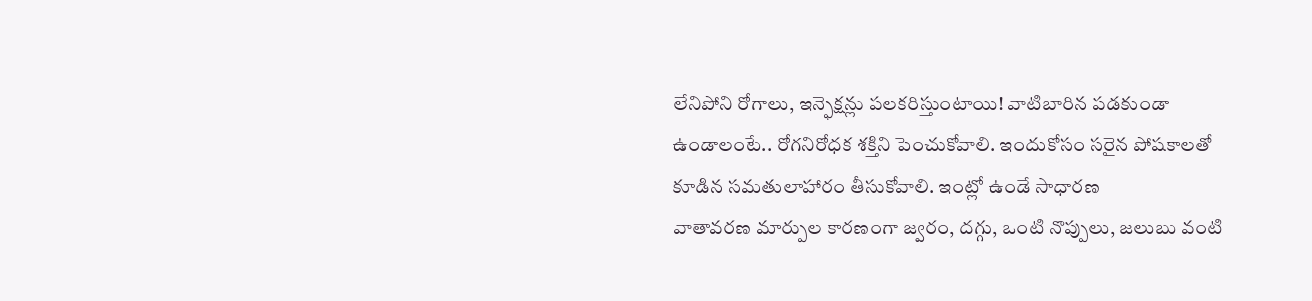లేనిపోని రోగాలు, ఇన్ఫెక్షన్లు పలకరిస్తుంటాయి! వాటిబారిన పడకుండా ఉండాలంటే.. రోగనిరోధక శక్తిని పెంచుకోవాలి. ఇందుకోసం సరైన పోషకాలతో కూడిన సమతులాహారం తీసుకోవాలి. ఇంట్లో ఉండే సాధారణ
వాతావరణ మార్పుల కారణంగా జ్వరం, దగ్గు, ఒంటి నొప్పులు, జలుబు వంటి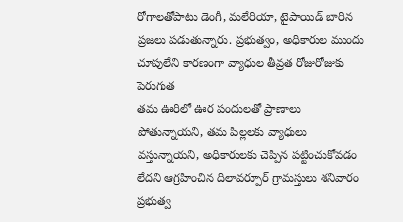రోగాలతోపాటు డెంగీ, మలేరియా, టైపాయిడ్ బారిన ప్రజలు పడుతున్నారు. ప్రభుత్వం, అధికారుల ముందు చూపులేని కారణంగా వ్యాధుల తీవ్రత రోజురోజుకు పెరుగుత
తమ ఊరిలో ఊర పందులతో ప్రాణాలు పోతున్నాయని, తమ పిల్లలకు వ్యాధులు వస్తున్నాయని, అధికారులకు చెప్పిన పట్టించుకోవడం లేదని ఆగ్రహించిన దిలావర్పూర్ గ్రామస్తులు శనివారం ప్రభుత్వ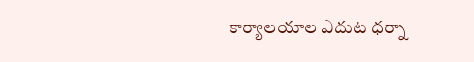కార్యాలయాల ఎదుట ధర్నా